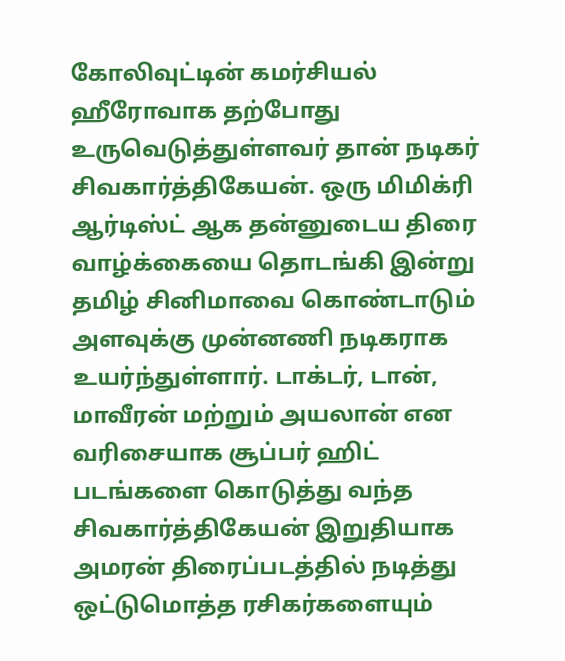கோலிவுட்டின் கமர்சியல் ஹீரோவாக தற்போது உருவெடுத்துள்ளவர் தான் நடிகர் சிவகார்த்திகேயன். ஒரு மிமிக்ரி ஆர்டிஸ்ட் ஆக தன்னுடைய திரை வாழ்க்கையை தொடங்கி இன்று தமிழ் சினிமாவை கொண்டாடும் அளவுக்கு முன்னணி நடிகராக உயர்ந்துள்ளார். டாக்டர், டான், மாவீரன் மற்றும் அயலான் என வரிசையாக சூப்பர் ஹிட் படங்களை கொடுத்து வந்த சிவகார்த்திகேயன் இறுதியாக அமரன் திரைப்படத்தில் நடித்து ஒட்டுமொத்த ரசிகர்களையும்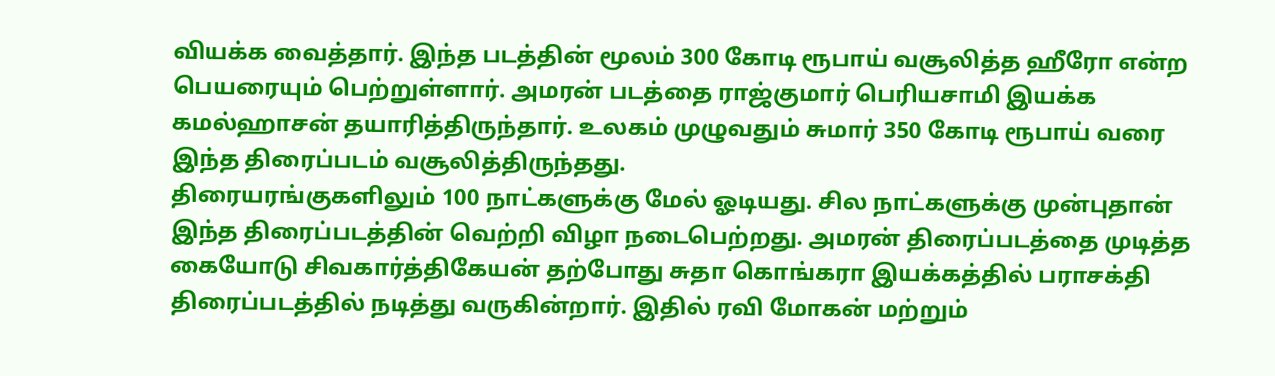வியக்க வைத்தார். இந்த படத்தின் மூலம் 300 கோடி ரூபாய் வசூலித்த ஹீரோ என்ற பெயரையும் பெற்றுள்ளார். அமரன் படத்தை ராஜ்குமார் பெரியசாமி இயக்க கமல்ஹாசன் தயாரித்திருந்தார். உலகம் முழுவதும் சுமார் 350 கோடி ரூபாய் வரை இந்த திரைப்படம் வசூலித்திருந்தது.
திரையரங்குகளிலும் 100 நாட்களுக்கு மேல் ஓடியது. சில நாட்களுக்கு முன்புதான் இந்த திரைப்படத்தின் வெற்றி விழா நடைபெற்றது. அமரன் திரைப்படத்தை முடித்த கையோடு சிவகார்த்திகேயன் தற்போது சுதா கொங்கரா இயக்கத்தில் பராசக்தி திரைப்படத்தில் நடித்து வருகின்றார். இதில் ரவி மோகன் மற்றும்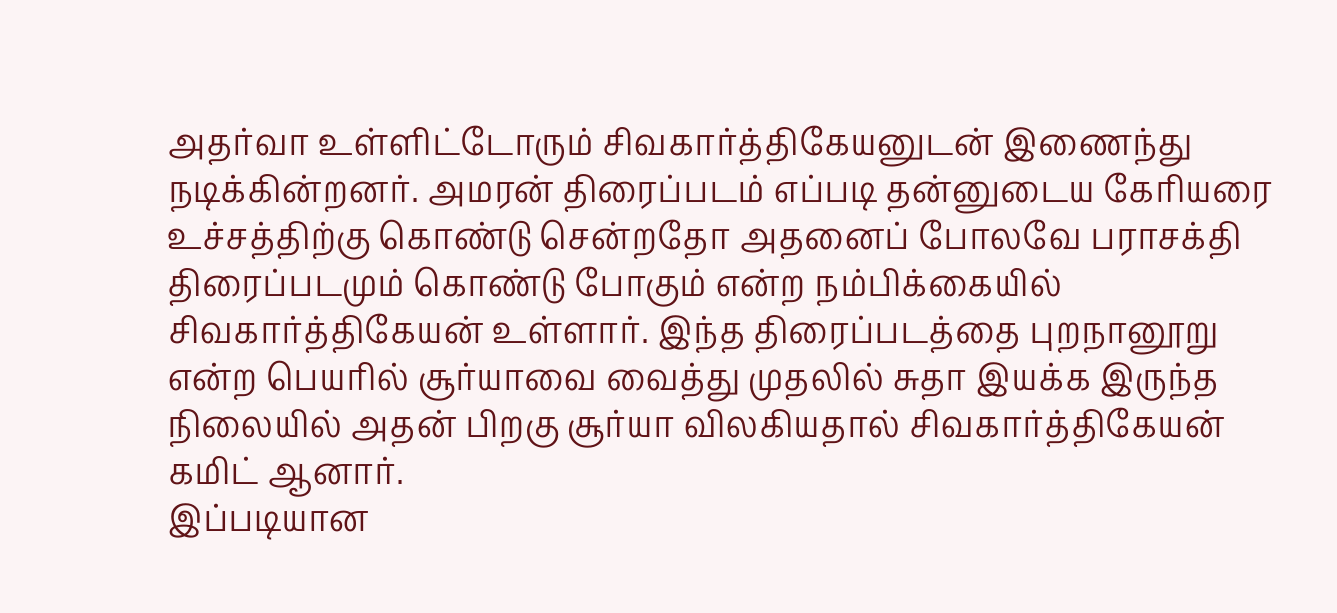அதர்வா உள்ளிட்டோரும் சிவகார்த்திகேயனுடன் இணைந்து நடிக்கின்றனர். அமரன் திரைப்படம் எப்படி தன்னுடைய கேரியரை உச்சத்திற்கு கொண்டு சென்றதோ அதனைப் போலவே பராசக்தி திரைப்படமும் கொண்டு போகும் என்ற நம்பிக்கையில் சிவகார்த்திகேயன் உள்ளார். இந்த திரைப்படத்தை புறநானூறு என்ற பெயரில் சூர்யாவை வைத்து முதலில் சுதா இயக்க இருந்த நிலையில் அதன் பிறகு சூர்யா விலகியதால் சிவகார்த்திகேயன் கமிட் ஆனார்.
இப்படியான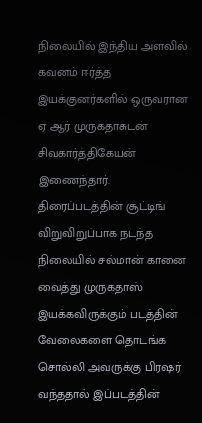நிலையில் இந்திய அளவில் கவனம் ஈர்த்த இயக்குனர்களில் ஒருவரான ஏ ஆர் முருகதாசுடன் சிவகார்த்திகேயன் இணைந்தார். திரைப்படத்தின் சூட்டிங் விறுவிறுப்பாக நடந்த நிலையில் சல்மான் கானை வைத்து முருகதாஸ் இயக்கவிருக்கும் படத்தின் வேலைகளை தொடங்க சொல்லி அவருக்கு பிரஷர் வந்ததால் இப்படத்தின்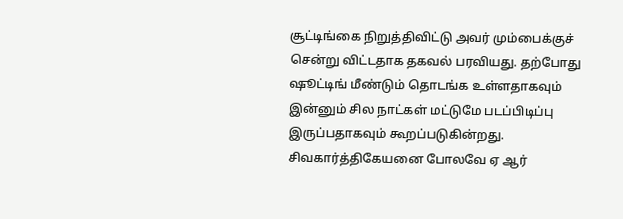சூட்டிங்கை நிறுத்திவிட்டு அவர் மும்பைக்குச் சென்று விட்டதாக தகவல் பரவியது. தற்போது ஷூட்டிங் மீண்டும் தொடங்க உள்ளதாகவும் இன்னும் சில நாட்கள் மட்டுமே படப்பிடிப்பு இருப்பதாகவும் கூறப்படுகின்றது. சிவகார்த்திகேயனை போலவே ஏ ஆர்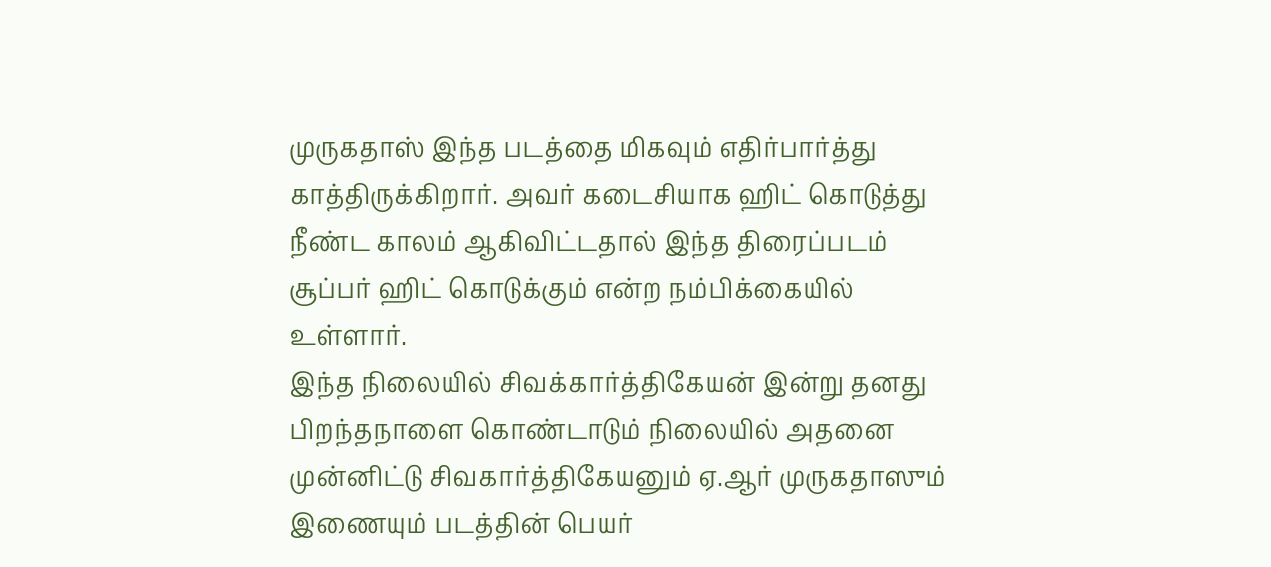முருகதாஸ் இந்த படத்தை மிகவும் எதிர்பார்த்து காத்திருக்கிறார். அவர் கடைசியாக ஹிட் கொடுத்து நீண்ட காலம் ஆகிவிட்டதால் இந்த திரைப்படம் சூப்பர் ஹிட் கொடுக்கும் என்ற நம்பிக்கையில் உள்ளார்.
இந்த நிலையில் சிவக்கார்த்திகேயன் இன்று தனது பிறந்தநாளை கொண்டாடும் நிலையில் அதனை முன்னிட்டு சிவகார்த்திகேயனும் ஏ.ஆர் முருகதாஸும் இணையும் படத்தின் பெயர்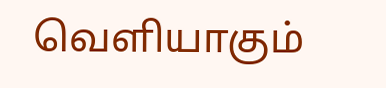வெளியாகும்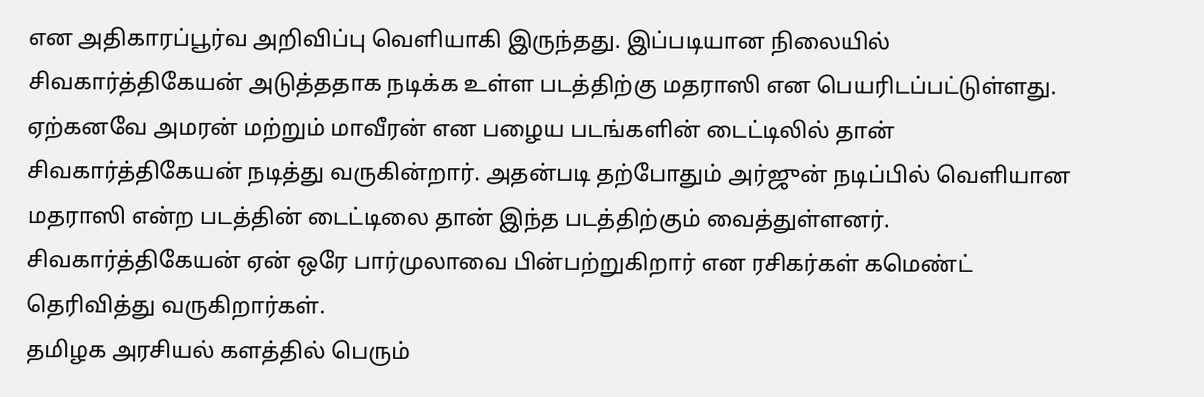என அதிகாரப்பூர்வ அறிவிப்பு வெளியாகி இருந்தது. இப்படியான நிலையில் சிவகார்த்திகேயன் அடுத்ததாக நடிக்க உள்ள படத்திற்கு மதராஸி என பெயரிடப்பட்டுள்ளது. ஏற்கனவே அமரன் மற்றும் மாவீரன் என பழைய படங்களின் டைட்டிலில் தான் சிவகார்த்திகேயன் நடித்து வருகின்றார். அதன்படி தற்போதும் அர்ஜுன் நடிப்பில் வெளியான மதராஸி என்ற படத்தின் டைட்டிலை தான் இந்த படத்திற்கும் வைத்துள்ளனர். சிவகார்த்திகேயன் ஏன் ஒரே பார்முலாவை பின்பற்றுகிறார் என ரசிகர்கள் கமெண்ட் தெரிவித்து வருகிறார்கள்.
தமிழக அரசியல் களத்தில் பெரும்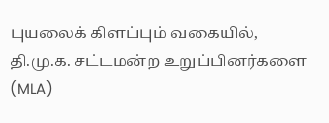புயலைக் கிளப்பும் வகையில், தி.மு.க. சட்டமன்ற உறுப்பினர்களை (MLA)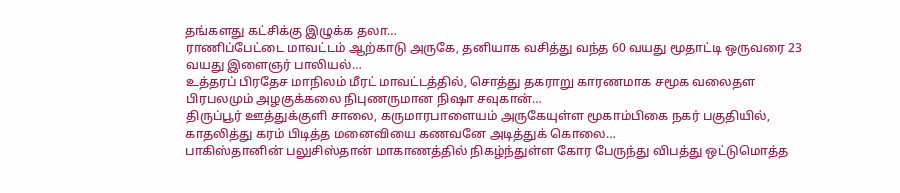தங்களது கட்சிக்கு இழுக்க தலா…
ராணிப்பேட்டை மாவட்டம் ஆற்காடு அருகே, தனியாக வசித்து வந்த 60 வயது மூதாட்டி ஒருவரை 23 வயது இளைஞர் பாலியல்…
உத்தரப் பிரதேச மாநிலம் மீரட் மாவட்டத்தில், சொத்து தகராறு காரணமாக சமூக வலைதள பிரபலமும் அழகுக்கலை நிபுணருமான நிஷா சவுகான்…
திருப்பூர் ஊத்துக்குளி சாலை, கருமாரபாளையம் அருகேயுள்ள மூகாம்பிகை நகர் பகுதியில், காதலித்து கரம் பிடித்த மனைவியை கணவனே அடித்துக் கொலை…
பாகிஸ்தானின் பலுசிஸ்தான் மாகாணத்தில் நிகழ்ந்துள்ள கோர பேருந்து விபத்து ஒட்டுமொத்த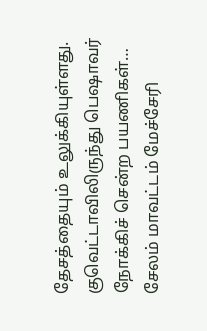தேசத்தையும் உலுக்கியுள்ளது. குவெட்டாவிலிருந்து பெஷாவர் நோக்கிச் சென்ற பயணிகள்…
சேலம் மாவட்டம் மேச்சேரி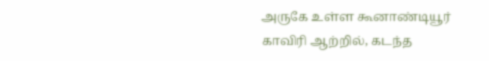அருகே உள்ள கூனாண்டியூர் காவிரி ஆற்றில், கடந்த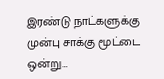இரண்டு நாட்களுக்கு முன்பு சாக்கு மூட்டை ஒன்று…